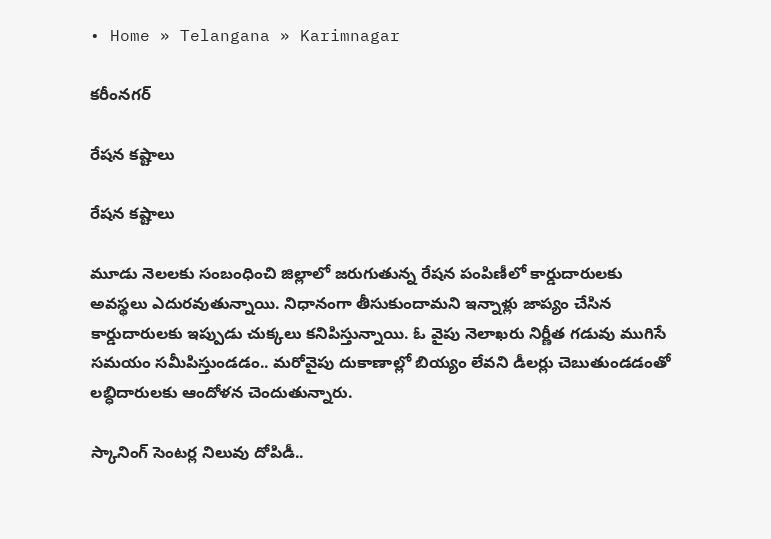• Home » Telangana » Karimnagar

కరీంనగర్

రేషన కష్టాలు

రేషన కష్టాలు

మూడు నెలలకు సంబంధించి జిల్లాలో జరుగుతున్న రేషన పంపిణీలో కార్డుదారులకు అవస్థలు ఎదురవుతున్నాయి. నిధానంగా తీసుకుందామని ఇన్నాళ్లు జాప్యం చేసిన కార్డుదారులకు ఇప్పుడు చుక్కలు కనిపిస్తున్నాయి. ఓ వైపు నెలాఖరు నిర్ణీత గడువు ముగిసే సమయం సమీపిస్తుండడం.. మరోవైపు దుకాణాల్లో బియ్యం లేవని డీలర్లు చెబుతుండడంతో లబ్ధిదారులకు ఆందోళన చెందుతున్నారు.

స్కానింగ్‌ సెంటర్ల నిలువు దోపిడీ..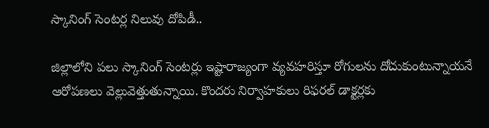స్కానింగ్‌ సెంటర్ల నిలువు దోపిడీ..

జిల్లాలోని పలు స్కానింగ్‌ సెంటర్లు ఇష్టారాజ్యంగా వ్యవహరిస్తూ రోగులను దోచుకుంటున్నాయనే ఆరోపణలు వెల్లువెత్తుతున్నాయి. కొందరు నిర్వాహకులు రిఫరల్‌ డాక్టర్లకు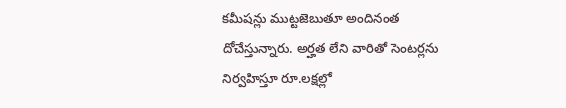కమీషన్లు ముట్టజెబుతూ అందినంత దోచేస్తున్నారు. అర్హత లేని వారితో సెంటర్లను నిర్వహిస్తూ రూ.లక్షల్లో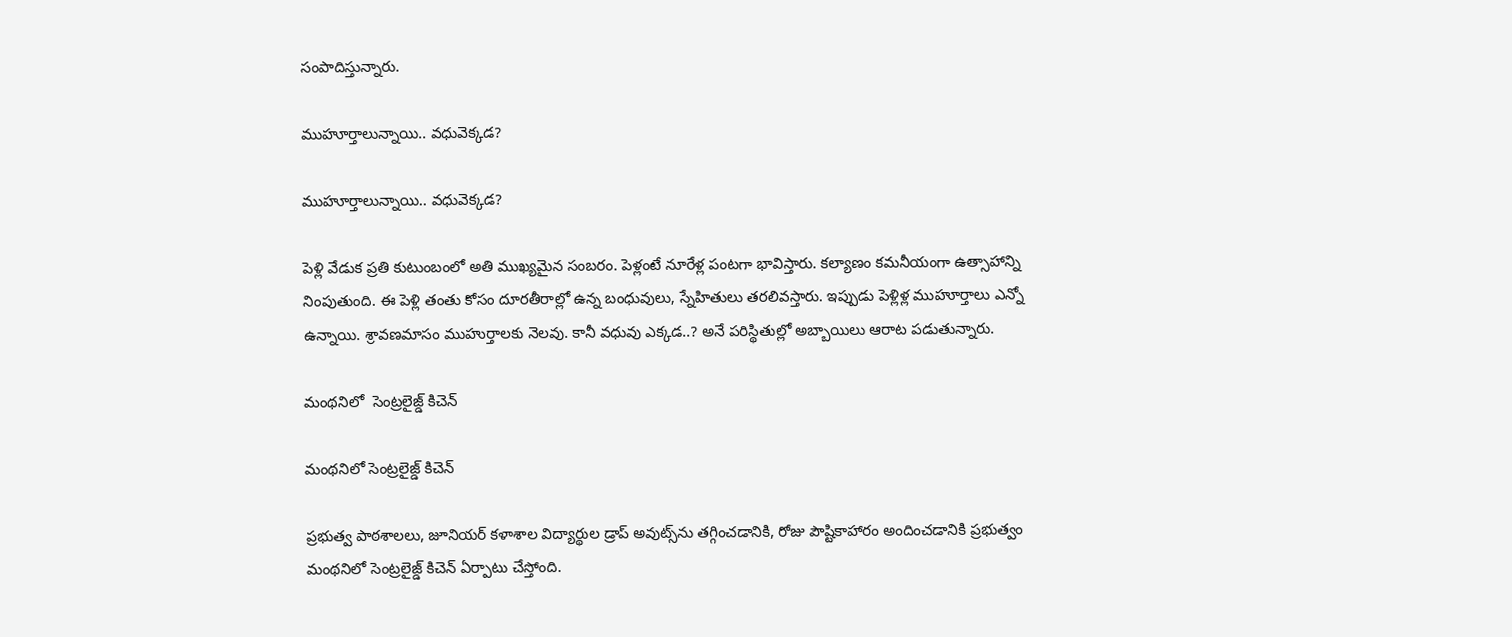సంపాదిస్తున్నారు.

ముహూర్తాలున్నాయి.. వధువెక్కడ?

ముహూర్తాలున్నాయి.. వధువెక్కడ?

పెళ్లి వేడుక ప్రతి కుటుంబంలో అతి ముఖ్యమైన సంబరం. పెళ్లంటే నూరేళ్ల పంటగా భావిస్తారు. కల్యాణం కమనీయంగా ఉత్సాహాన్ని నింపుతుంది. ఈ పెళ్లి తంతు కోసం దూరతీరాల్లో ఉన్న బంధువులు, స్నేహితులు తరలివస్తారు. ఇప్పుడు పెళ్లిళ్ల ముహూర్తాలు ఎన్నో ఉన్నాయి. శ్రావణమాసం ముహుర్తాలకు నెలవు. కానీ వధువు ఎక్కడ..? అనే పరిస్థితుల్లో అబ్బాయిలు ఆరాట పడుతున్నారు.

మంథనిలో  సెంట్రలైజ్డ్‌ కిచెన్‌

మంథనిలో సెంట్రలైజ్డ్‌ కిచెన్‌

ప్రభుత్వ పాఠశాలలు, జూనియర్‌ కళాశాల విద్యార్థుల డ్రాప్‌ అవుట్స్‌ను తగ్గించడానికి, రోజు పౌష్టికాహారం అందించడానికి ప్రభుత్వం మంథనిలో సెంట్రలైజ్డ్‌ కిచెన్‌ ఏర్పాటు చేస్తోంది.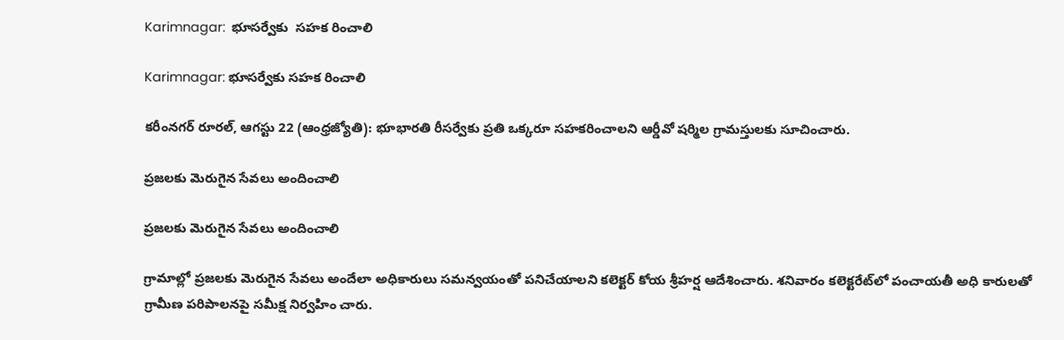Karimnagar:  భూసర్వేకు  సహక రించాలి

Karimnagar: భూసర్వేకు సహక రించాలి

కరీంనగర్‌ రూరల్‌, ఆగస్టు 22 (ఆంధ్రజ్యోతి): భూభారతి రీసర్వేకు ప్రతి ఒక్కరూ సహకరించాలని ఆర్డీవో షర్మిల గ్రామస్తులకు సూచించారు.

ప్రజలకు మెరుగైన సేవలు అందించాలి

ప్రజలకు మెరుగైన సేవలు అందించాలి

గ్రామాల్లో ప్రజలకు మెరుగైన సేవలు అందేలా అధికారులు సమన్వయంతో పనిచేయాలని కలెక్టర్‌ కోయ శ్రీహర్ష ఆదేశించారు. శనివారం కలెక్టరేట్‌లో పంచాయతీ అధి కారులతో గ్రామీణ పరిపాలనపై సమీక్ష నిర్వహిం చారు.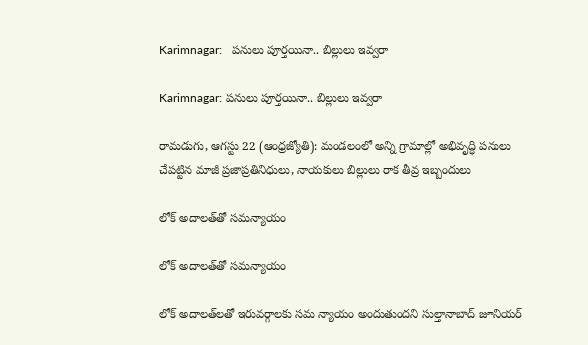Karimnagar:   పనులు పూర్తయినా.. బిల్లులు ఇవ్వరా

Karimnagar: పనులు పూర్తయినా.. బిల్లులు ఇవ్వరా

రామడుగు, ఆగస్టు 22 (ఆంధ్రజ్యోతి): మండలంలో అన్ని గ్రామాల్లో అభివృద్ధి పనులు చేపట్టిన మాజీ ప్రజాప్రతినిధులు, నాయకులు బిల్లులు రాక తీవ్ర ఇబ్బందులు

లోక్‌ అదాలత్‌తో సమన్యాయం

లోక్‌ అదాలత్‌తో సమన్యాయం

లోక్‌ అదాలత్‌లతో ఇరువర్గాలకు సమ న్యాయం అందుతుందని సుల్తానాబాద్‌ జూనియర్‌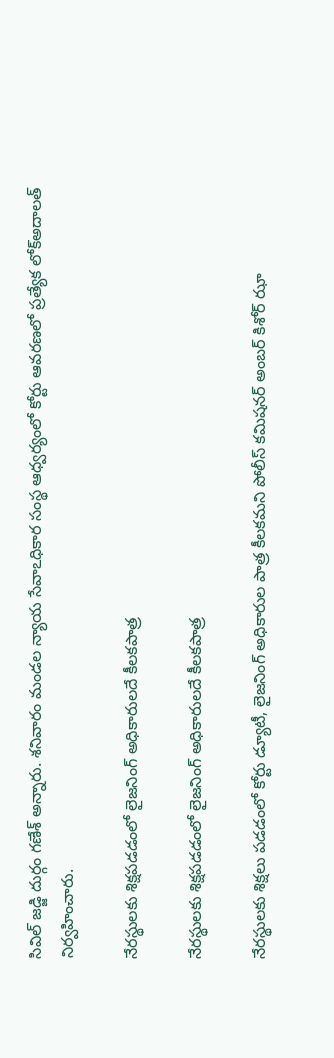సివిల్‌ జడ్జి దుర్గం గణేశ్‌ అన్నారు. శనివారం మండల న్యాయ సేవాఽధికార సంస్థ ఆధ్వర్యంలో కోర్టు ఆవరణలో ప్రత్యేక లోక్‌అదాలత్‌ నిర్వహించారు.

నేరస్థులకు శిక్షపడడంలో లైజనింగ్‌ అధికారులదే కీలకపాత్ర

నేరస్థులకు శిక్షపడడంలో లైజనింగ్‌ అధికారులదే కీలకపాత్ర

నేరస్థులకు శిక్షలు పడడంలో కోర్టు డ్యూటీ, లైజనింగ్‌ అధికారుల పాత్ర కీలకమని పోలీస్‌ కమిషనర్‌ అంబర్‌ కిశోర్‌ ఝా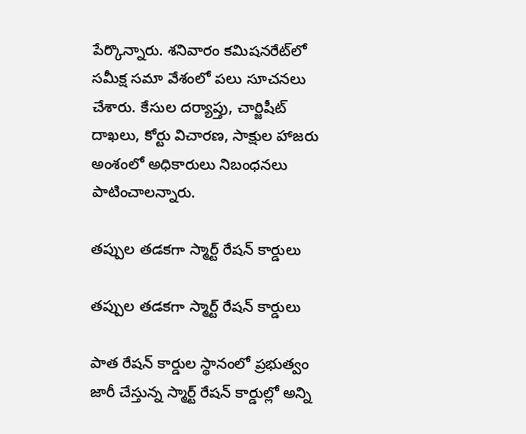పేర్కొన్నారు. శనివారం కమిషనరేట్‌లో సమీక్ష సమా వేశంలో పలు సూచనలు చేశారు. కేసుల దర్యాప్తు, చార్జిషీట్‌ దాఖలు, కోర్టు విచారణ, సాక్షుల హాజరు అంశంలో అధికారులు నిబంధనలు పాటించాలన్నారు.

తప్పుల తడకగా స్మార్ట్‌ రేషన్‌ కార్డులు

తప్పుల తడకగా స్మార్ట్‌ రేషన్‌ కార్డులు

పాత రేషన్‌ కార్డుల స్థానంలో ప్రభుత్వం జారీ చేస్తున్న స్మార్ట్‌ రేషన్‌ కార్డుల్లో అన్ని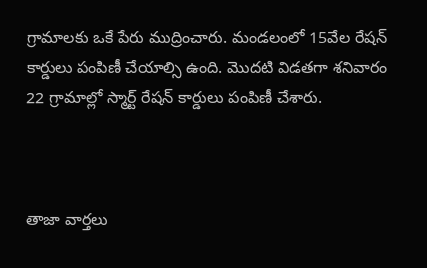గ్రామాలకు ఒకే పేరు ముద్రించారు. మండలంలో 15వేల రేషన్‌ కార్డులు పంపిణీ చేయాల్సి ఉంది. మొదటి విడతగా శనివారం 22 గ్రామాల్లో స్మార్ట్‌ రేషన్‌ కార్డులు పంపిణీ చేశారు.



తాజా వార్తలు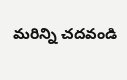మరిన్ని చదవండి